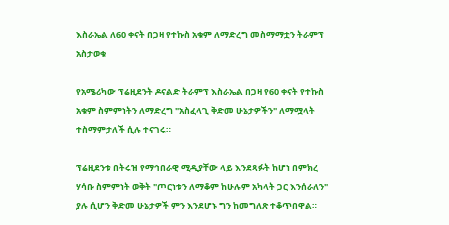እስራኤል ለ60 ቀናት በጋዛ የተኩስ አቁም ለማድረግ መስማማቷን ትራምፕ አስታወቁ

የአሜሪካው ፕሬዚደንት ዶናልድ ትራምፕ እስራኤል በጋዛ የ60 ቀናት የተኩስ አቁም ስምምነትን ለማድረግ "አስፈላጊ ቅድመ ሁኔታዎችን" ለማሟላት ተስማምታለች ሲሉ ተናገሩ።

ፕሬዚደንቱ በትሩዝ የማኅበራዊ ሚዲያቸው ላይ እንደጻፉት ከሆነ በምክረ ሃሳቡ ስምምነት ወቅት "ጦርነቱን ለማቆም ከሁሉም አካላት ጋር እንሰራለን" ያሉ ሲሆን ቅድመ ሁኔታዎች ምን እንደሆኑ ግን ከመግለጽ ተቆጥበዋል።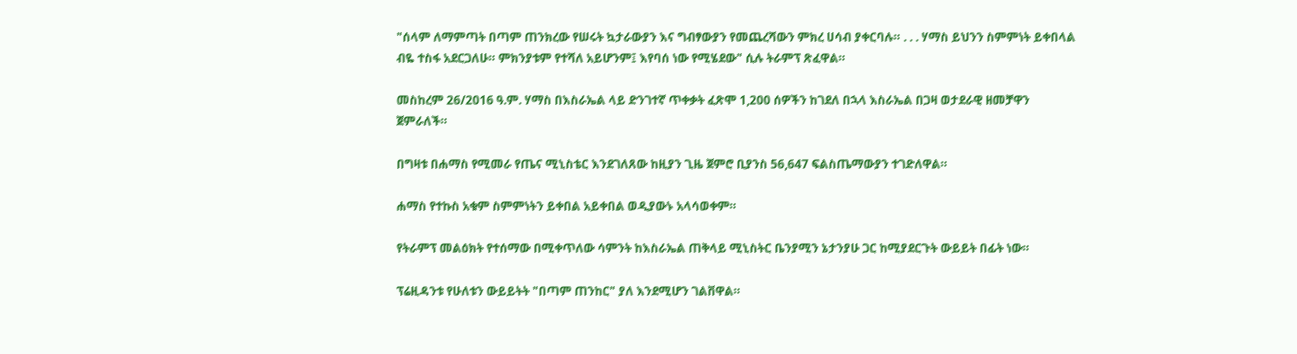"ሰላም ለማምጣት በጣም ጠንክረው የሠሩት ኳታራውያን እና ግብፃውያን የመጨረሻውን ምክረ ሀሳብ ያቀርባሉ። . . . ሃማስ ይህንን ስምምነት ይቀበላል ብዬ ተስፋ አደርጋለሁ። ምክንያቱም የተሻለ አይሆንም፤ እየባሰ ነው የሚሄደው" ሲሉ ትራምፕ ጽፈዋል።

መስከረም 26/2016 ዓ.ም. ሃማስ በእስራኤል ላይ ድንገተኛ ጥቀቃት ፈጽሞ 1,200 ሰዎችን ከገደለ በኋላ እስራኤል በጋዛ ወታደራዊ ዘመቻዋን ጀምራለች።

በግዛቱ በሐማስ የሚመራ የጤና ሚኒስቴር እንደገለጸው ከዚያን ጊዜ ጀምሮ ቢያንስ 56,647 ፍልስጤማውያን ተገድለዋል።

ሐማስ የተኩስ አቁም ስምምነትን ይቀበል አይቀበል ወዲያውኑ አላሳወቀም።

የትራምፕ መልዕክት የተሰማው በሚቀጥለው ሳምንት ከእስራኤል ጠቅላይ ሚኒስትር ቤንያሚን ኔታንያሁ ጋር ከሚያደርጉት ውይይት በፊት ነው።

ፕሬዚዳንቱ የሁለቱን ውይይትት "በጣም ጠንከር" ያለ እንደሚሆን ገልቨዋል።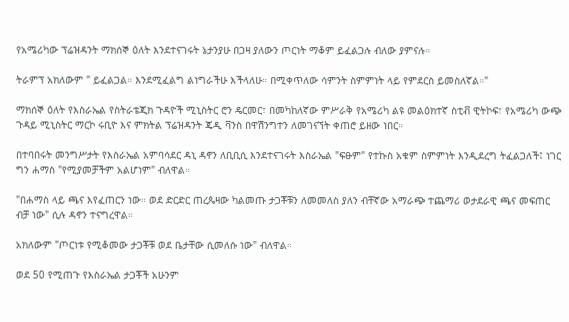የአሜሪካው ፕሬዝዳንት ማክሰኞ ዕለት እንደተናገሩት ኔታንያሁ በጋዛ ያለውን ጦርነት ማቆም ይፈልጋሉ ብለው ያምናሉ።

ትራምፕ አክለውም " ይፈልጋል። እንደሚፈልግ ልነግራችሁ እችላለሁ። በሚቀጥለው ሳምንት ስምምነት ላይ የምደርስ ይመስለኛል።"

ማክሰኞ ዕለት የእስራኤል የስትራቴጂክ ጉዳዮች ሚኒስትር ሮን ዴርመር፣ በመካከለኛው ምሥራቅ የአሜሪካ ልዩ መልዕክተኛ ስቲቭ ዊትኮፍ፣ የአሜሪካ ውጭ ጉዳይ ሚኒስትር ማርኮ ሩቢዮ እና ምክትል ፕሬዝዳንት ጄዲ ቫንስ በዋሽንግተን ለመገናኘት ቀጠሮ ይዘው ነበር።

በተባበሩት መንግሥታት የእስራኤል አምባሳደር ዳኒ ዳኖን ለቢቢሲ እንደተናገሩት እስራኤል "ፍፁም" የተኩስ አቁም ስምምነት እንዲደረግ ትፈልጋለች፤ ነገር ግን ሐማስ "የሚያመቻችም አልሆነም" ብለዋል።

"በሐማስ ላይ ጫና እየፈጠርን ነው። ወደ ድርድር ጠረጴዛው ካልመጡ ታጋቾቹን ለመመለስ ያለን ብቸኛው አማራጭ ተጨማሪ ወታደራዊ ጫና መፍጠር ብቻ ነው" ሲሉ ዳኖን ተናግረዋል።

አክለውም "ጦርነቱ የሚቆመው ታጋቾቹ ወደ ቤታቸው ሲመለሱ ነው" ብለዋል።

ወደ 50 የሚጠጉ የእስራኤል ታጋቾች አሁንም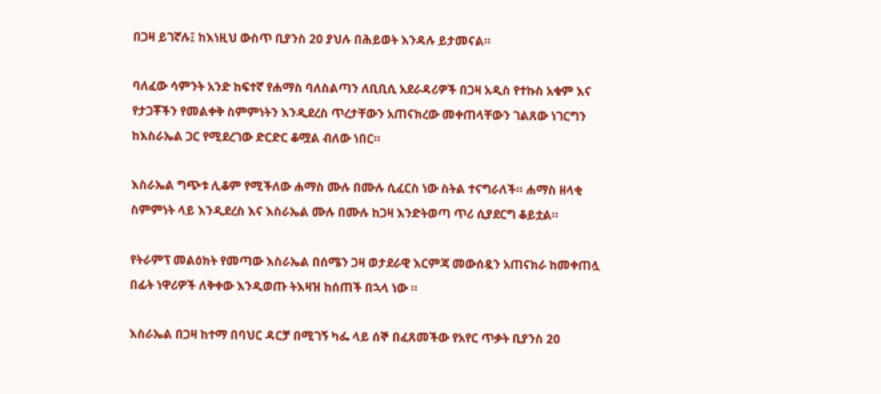በጋዛ ይገኛሉ፤ ከእነዚህ ውስጥ ቢያንስ 20 ያህሉ በሕይወት እንዳሉ ይታመናል።

ባለፈው ሳምንት አንድ ከፍተኛ የሐማስ ባለስልጣን ለቢቢሲ አደራዳሪዎች በጋዛ አዲስ የተኩስ አቁም እና የታጋቾችን የመልቀቅ ስምምነትን እንዲደረስ ጥረታቸውን አጠናክረው መቀጠላቸውን ገልጸው ነገርግን ከእስራኤል ጋር የሚደረገው ድርድር ቆሟል ብለው ነበር።

እስራኤል ግጭቱ ሊቆም የሚችለው ሐማስ ሙሉ በሙሉ ሲፈርስ ነው ስትል ተናግራለች። ሐማስ ዘላቂ ስምምነት ላይ እንዲደረስ እና እስራኤል ሙሉ በሙሉ ከጋዛ እንድትወጣ ጥሪ ሲያደርግ ቆይቷል።

የትራምፕ መልዕክት የመጣው እስራኤል በሰሜን ጋዛ ወታደራዊ እርምጃ መውሰዷን አጠናክራ ከመቀጠሏ በፊት ነዋሪዎች ለቅቀው እንዲወጡ ትእዛዝ ከሰጠች በኋላ ነው ።

እስራኤል በጋዛ ከተማ በባህር ዳርቻ በሚገኝ ካፌ ላይ ሰኞ በፈጸመችው የአየር ጥቃት ቢያንስ 20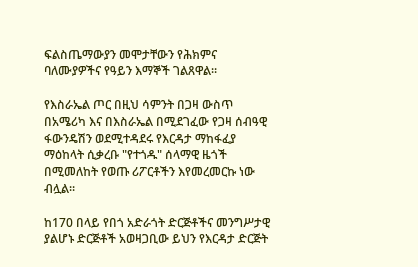ፍልስጤማውያን መሞታቸውን የሕክምና ባለሙያዎችና የዓይን እማኞች ገልጸዋል።

የእስራኤል ጦር በዚህ ሳምንት በጋዛ ውስጥ በአሜሪካ እና በእስራኤል በሚደገፈው የጋዛ ሰብዓዊ ፋውንዴሽን ወደሚተዳደሩ የእርዳታ ማከፋፈያ ማዕከላት ሲቃረቡ "የተጎዱ" ሰላማዊ ዜጎች በሚመለከት የወጡ ሪፖርቶችን እየመረመርኩ ነው ብሏል።

ከ170 በላይ የበጎ አድራጎት ድርጅቶችና መንግሥታዊ ያልሆኑ ድርጅቶች አወዛጋቢው ይህን የእርዳታ ድርጅት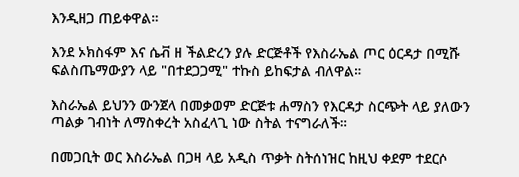እንዲዘጋ ጠይቀዋል።

እንደ ኦክስፋም እና ሴቭ ዘ ችልድረን ያሉ ድርጅቶች የእስራኤል ጦር ዕርዳታ በሚሹ ፍልስጤማውያን ላይ "በተደጋጋሚ" ተኩስ ይከፍታል ብለዋል።

እስራኤል ይህንን ውንጀላ በመቃወም ድርጅቱ ሐማስን የእርዳታ ስርጭት ላይ ያለውን ጣልቃ ገብነት ለማስቀረት አስፈላጊ ነው ስትል ተናግራለች።

በመጋቢት ወር እስራኤል በጋዛ ላይ አዲስ ጥቃት ስትሰነዝር ከዚህ ቀደም ተደርሶ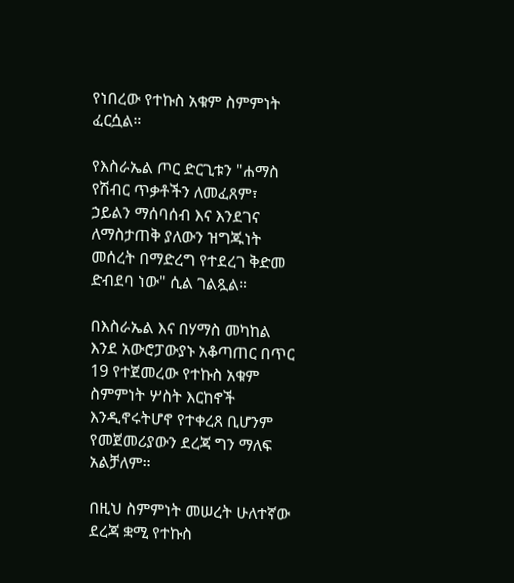የነበረው የተኩስ አቁም ስምምነት ፈርሷል።

የእስራኤል ጦር ድርጊቱን "ሐማስ የሽብር ጥቃቶችን ለመፈጸም፣ ኃይልን ማሰባሰብ እና እንደገና ለማስታጠቅ ያለውን ዝግጁነት መሰረት በማድረግ የተደረገ ቅድመ ድብደባ ነው" ሲል ገልጿል።

በእስራኤል እና በሃማስ መካከል እንደ አውሮፓውያኑ አቆጣጠር በጥር 19 የተጀመረው የተኩስ አቁም ስምምነት ሦስት እርከኖች እንዲኖሩትሆኖ የተቀረጸ ቢሆንም የመጀመሪያውን ደረጃ ግን ማለፍ አልቻለም።

በዚህ ስምምነት መሠረት ሁለተኛው ደረጃ ቋሚ የተኩስ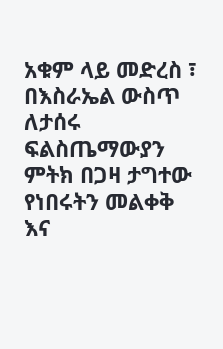አቁም ላይ መድረስ ፣ በእስራኤል ውስጥ ለታሰሩ ፍልስጤማውያን ምትክ በጋዛ ታግተው የነበሩትን መልቀቅ እና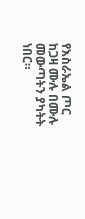የእስራኤል ጦር ከጋዛ ሙሉ በሙሉ መውጣትን ያካትት ነበር።